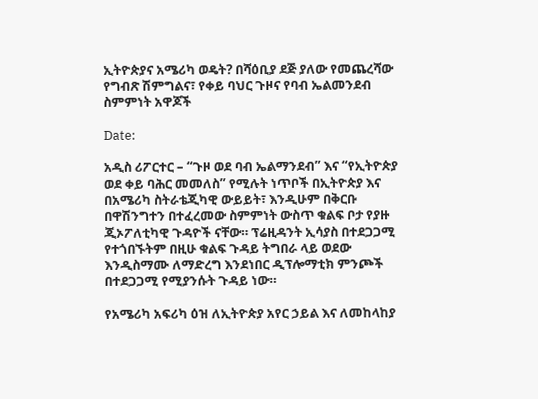ኢትዮጵያና አሜሪካ ወዴት? በሻዕቢያ ደጅ ያለው የመጨረሻው የግብጽ ሽምግልና፣ የቀይ ባህር ጉዞና የባብ ኤልመንደብ ስምምነት አዋጆች

Date:

አዲስ ሪፖርተር – “ጉዞ ወደ ባብ ኤልማንደብ” እና “የኢትዮጵያ ወደ ቀይ ባሕር መመለስ” የሚሉት ነጥቦች በኢትዮጵያ እና በአሜሪካ ስትራቴጂካዊ ውይይት፣ እንዲሁም በቅርቡ በዋሽንግተን በተፈረመው ስምምነት ውስጥ ቁልፍ ቦታ የያዙ ጂኦፖለቲካዊ ጉዳዮች ናቸው። ፕሬዚዳንት ኢሳያስ በተደጋጋሚ የተጎበኙትም በዚሁ ቁልፍ ጉዳይ ትግበራ ላይ ወደው እንዲስማሙ ለማድረግ እንደነበር ዲፕሎማቲክ ምንጮች በተደጋጋሚ የሚያንሱት ጉዳይ ነው።

የአሜሪካ አፍሪካ ዕዝ ለኢትዮጵያ አየር ኃይል እና ለመከላከያ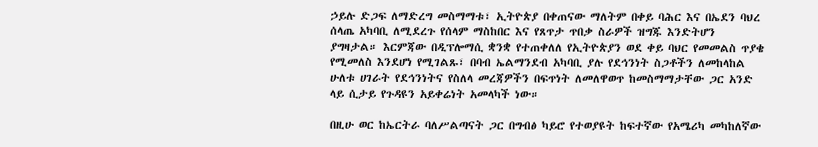ኃይሉ ድጋፍ ለማድረግ መስማማቱ፣ ኢትዮጵያ በቀጠናው ማለትም በቀይ ባሕር እና በኤደን ባህረ ሰላጤ አካባቢ ለሚደረጉ የሰላም ማስከበር እና የጸጥታ ጥበቃ ስራዎች ዝግጁ እንድትሆን ያግዛታል። እርምጃው በዲፕሎማሲ ቋንቋ የተጠቀለለ የኢትዮጵያን ወደ ቀይ ባህር የመመልስ ጥያቄ የሚመለስ እንደሆነ የሚገልጹ፣ በባብ ኤልማንደብ አካባቢ ያሉ የደኅንነት ስጋቶችን ለመከላከል ሁለቱ ሀገራት የደኅንነትና የስለላ መረጃዎችን በፍጥነት ለመለዋወጥ ከመስማማታቸው ጋር አንድ ላይ ሲታይ የጉዳዩን አይቀሬነት አመላካች ነው።

በዚሁ ወር ከኤርትራ ባለሥልጣናት ጋር በግብፅ ካይሮ የተወያዩት ከፍተኛው የአሜሪካ መካከለኛው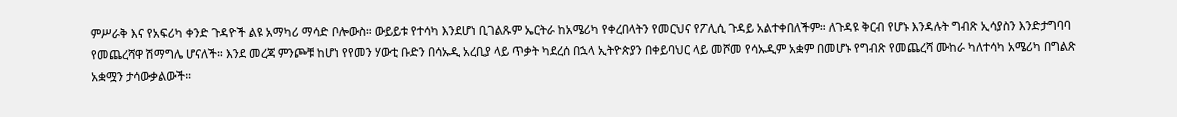ምሥራቅ እና የአፍሪካ ቀንድ ጉዳዮች ልዩ አማካሪ ማሳድ ቦሎውስ። ውይይቱ የተሳካ እንደሆነ ቢገልጹም ኤርትራ ከአሜሪካ የቀረበላትን የመርህና የፖሊሲ ጉዳይ አልተቀበለችም። ለጉዳዩ ቅርብ የሆኑ እንዳሉት ግብጽ ኢሳያስን እንድታግባባ የመጨረሻዋ ሽማግሌ ሆናለች። እንደ መረጃ ምንጮቹ ከሆነ የየመን ሃውቲ ቡድን በሳኡዲ አረቢያ ላይ ጥቃት ካደረሰ በኋላ ኢትዮጵያን በቀይባህር ላይ መሾመ የሳኡዲም አቋም በመሆኑ የግብጽ የመጨረሻ ሙከራ ካለተሳካ አሜሪካ በግልጽ አቋሟን ታሳውቃልውች።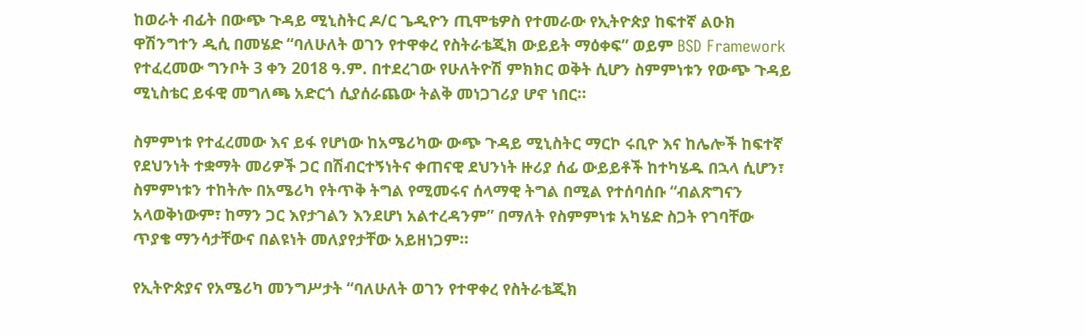ከወራት ብፊት በውጭ ጉዳይ ሚኒስትር ዶ/ር ጌዲዮን ጢሞቴዎስ የተመራው የኢትዮጵያ ከፍተኛ ልዑክ ዋሽንግተን ዲሲ በመሄድ “ባለሁለት ወገን የተዋቀረ የስትራቴጂክ ውይይት ማዕቀፍ” ወይም BSD Framework የተፈረመው ግንቦት 3 ቀን 2018 ዓ.ም. በተደረገው የሁለትዮሽ ምክክር ወቅት ሲሆን ስምምነቱን የውጭ ጉዳይ ሚኒስቴር ይፋዊ መግለጫ አድርጎ ሲያሰራጨው ትልቅ መነጋገሪያ ሆኖ ነበር።

ስምምነቱ የተፈረመው እና ይፋ የሆነው ከአሜሪካው ውጭ ጉዳይ ሚኒስትር ማርኮ ሩቢዮ እና ከሌሎች ከፍተኛ የደህንነት ተቋማት መሪዎች ጋር በሽብርተኝነትና ቀጠናዊ ደህንነት ዙሪያ ሰፊ ውይይቶች ከተካሄዱ በኋላ ሲሆን፣ ስምምነቱን ተከትሎ በአሜሪካ የትጥቅ ትግል የሚመሩና ሰላማዊ ትግል በሚል የተሰባሰቡ “ብልጽግናን አላወቅነውም፣ ከማን ጋር እየታገልን እንደሆነ አልተረዳንም” በማለት የስምምነቱ አካሄድ ስጋት የገባቸው ጥያቄ ማንሳታቸውና በልዩነት መለያየታቸው አይዘነጋም።

የኢትዮጵያና የአሜሪካ መንግሥታት “ባለሁለት ወገን የተዋቀረ የስትራቴጂክ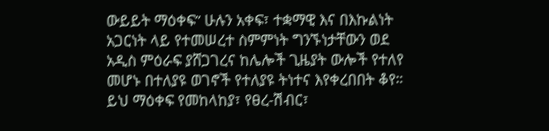ውይይት ማዕቀፍ” ሁሉን አቀፍ፣ ተቋማዊ እና በእኩልነት አጋርነት ላይ የተመሠረተ ስምምነት ግንኙነታቸውን ወደ አዲስ ምዕራፍ ያሸጋገረና ከሌሎች ጊዜያት ውሎች የተለየ መሆኑ በተለያዩ ወገኖች የተለያዩ ትነተና እየቀረበበት ቆየ። ይህ ማዕቀፍ የመከላከያ፣ የፀረ-ሽብር፣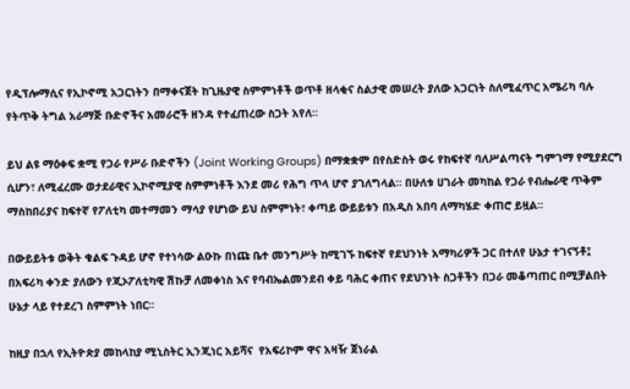የዲፕሎማሲና የኢኮኖሚ አጋርነትን በማቀናጀት ከጊዜያዊ ስምምነቶች ወጥቶ ዘላቂና ስልታዊ መሠረት ያለው አጋርነት ስለሚፈጥር አሜሪካ ባሉ የትጥቅ ትግል አራማጅ ቡድኖችና አመራሮች ዘንዳ የተፈጠረው ስጋት አየለ።

ይህ ልዩ ማዕቀፍ ቋሚ የጋራ የሥራ ቡድኖችን (Joint Working Groups) በማቋቋም በየስድስት ወሩ የከፍተኛ ባለሥልጣናት ግምገማ የሚያደርግ ሲሆን፣ ለሚፈረሙ ወታደራዊና ኢኮኖሚያዊ ስምምነቶች እንደ መሪ የሕግ ጥላ ሆኖ ያገለግላል። በሁለቱ ሀገራት መካከል የጋራ የብሔራዊ ጥቅም ማስከበሪያና ከፍተኛ የፖለቲካ መተማመን ማሳያ የሆነው ይህ ስምምነት፣ ቀጣይ ውይይቱን በአዲስ አበባ ለማካሄድ ቀጠሮ ይዟል።

በውይይትቱ ወቅት ቁልፍ ጉዳይ ሆኖ የተነሳው ልዑኩ በነጩ ቤተ መንግሥት ከሚገኙ ከፍተኛ የደህንነት አማካሪዎች ጋር በተለየ ሁኔታ ተገናኝቶ፤ በአፍሪካ ቀንድ ያለውን የጂኦፖለቲካዊ ሽኩቻ ለመቀነስ እና የባብኤልመንደብ ቀይ ባሕር ቀጠና የደህንነት ስጋቶችን በጋራ መቆጣጠር በሚቻልበት ሁኔታ ላይ የተደረገ ስምምነት ነበር።

ከዚያ በኋላ የኢትዮጵያ መከላከያ ሚኒስትር ኢንጂነር አይሻና  የአፍሪኮም ዋና አዛዥ ጀነራል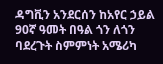ዳግቪን አንደርሰን ከአየር ኃይል 90ኛ ዓመት በዓል ጎን ለጎን ባደረጉት ስምምነት አሜሪካ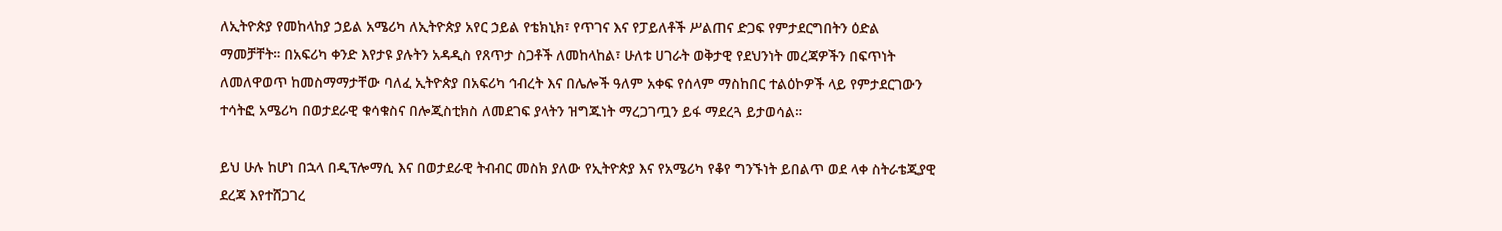ለኢትዮጵያ የመከላከያ ኃይል አሜሪካ ለኢትዮጵያ አየር ኃይል የቴክኒክ፣ የጥገና እና የፓይለቶች ሥልጠና ድጋፍ የምታደርግበትን ዕድል ማመቻቸት። በአፍሪካ ቀንድ እየታዩ ያሉትን አዳዲስ የጸጥታ ስጋቶች ለመከላከል፣ ሁለቱ ሀገራት ወቅታዊ የደህንነት መረጃዎችን በፍጥነት ለመለዋወጥ ከመስማማታቸው ባለፈ ኢትዮጵያ በአፍሪካ ኅብረት እና በሌሎች ዓለም አቀፍ የሰላም ማስከበር ተልዕኮዎች ላይ የምታደርገውን ተሳትፎ አሜሪካ በወታደራዊ ቁሳቁስና በሎጂስቲክስ ለመደገፍ ያላትን ዝግጁነት ማረጋገጧን ይፋ ማደረጓ ይታወሳል።

ይህ ሁሉ ከሆነ በኋላ በዲፕሎማሲ እና በወታደራዊ ትብብር መስክ ያለው የኢትዮጵያ እና የአሜሪካ የቆየ ግንኙነት ይበልጥ ወደ ላቀ ስትራቴጂያዊ ደረጃ እየተሸጋገረ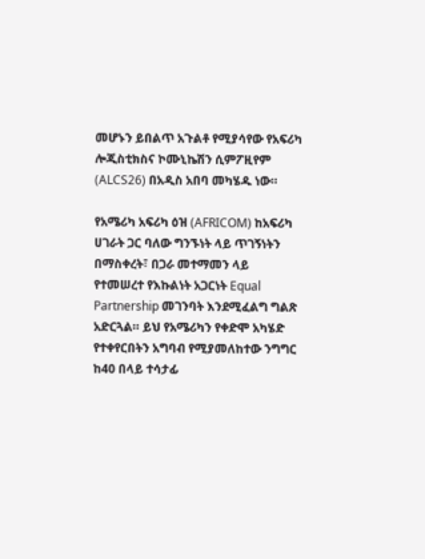መሆኑን ይበልጥ አጉልቶ የሚያሳየው የአፍሪካ ሎጂስቲክስና ኮሙኒኬሽን ሲምፖዚየም (ALCS26) በአዲስ አበባ መካሄዱ ነው።

የአሜሪካ አፍሪካ ዕዝ (AFRICOM) ከአፍሪካ ሀገራት ጋር ባለው ግንኙነት ላይ ጥገኝነትን በማስቀረት፣ በጋራ መተማመን ላይ የተመሠረተ የእኩልነት አጋርነት Equal Partnership መገንባት እንደሚፈልግ ግልጽ አድርጓል። ይህ የአሜሪካን የቀድሞ አካሄድ የተቀየርበትን አግባብ የሚያመለከተው ንግግር ከ40 በላይ ተሳታፊ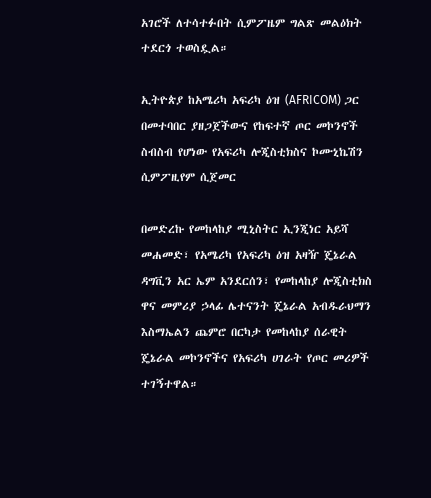አገሮች ለተሳተፉበት ሲምፖዜም ግልጽ መልዕክት ተደርጎ ተወስዷል።

ኢትዮጵያ ከአሜሪካ አፍሪካ ዕዝ (AFRICOM) ጋር በመተባበር ያዘጋጀችውና የከፍተኛ ጦር መኮንኖች ስብስብ የሆነው የአፍሪካ ሎጂስቲክስና ኮሙኒኬሽን ሲምፖዚየም ሲጀመር

በመድረኩ የመከላከያ ሚኒስትር ኢንጂነር አይሻ መሐመድ፣ የአሜሪካ የአፍሪካ ዕዝ አዛዥ ጄኔራል ዳግቪን አር ኤም አንደርሰን፣ የመከላከያ ሎጂስቲክስ ዋና መምሪያ ኃላፊ ሌተናንት ጄኔራል አብዱራህማን እስማኤልን ጨምሮ በርካታ የመከላከያ ሰራዊት ጄኔራል መኮንኖችና የአፍሪካ ሀገራት የጦር መሪዎች ተገኝተዋል።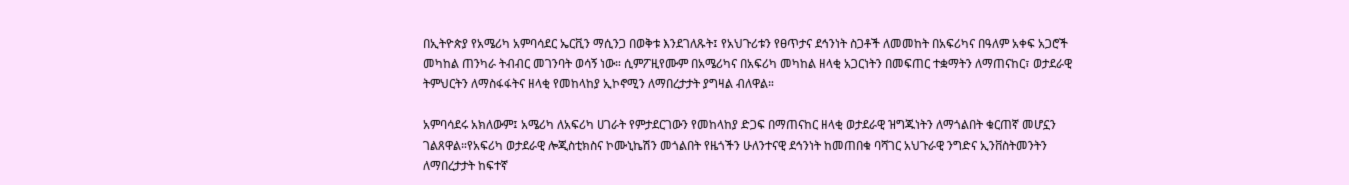በኢትዮጵያ የአሜሪካ አምባሳደር ኤርቪን ማሲንጋ በወቅቱ እንደገለጹት፤ የአህጉሪቱን የፀጥታና ደኅንነት ስጋቶች ለመመከት በአፍሪካና በዓለም አቀፍ አጋሮች መካከል ጠንካራ ትብብር መገንባት ወሳኝ ነው። ሲምፖዚየሙም በአሜሪካና በአፍሪካ መካከል ዘላቂ አጋርነትን በመፍጠር ተቋማትን ለማጠናከር፣ ወታደራዊ ትምህርትን ለማስፋፋትና ዘላቂ የመከላከያ ኢኮኖሚን ለማበረታታት ያግዛል ብለዋል።

አምባሳደሩ አክለውም፤ አሜሪካ ለአፍሪካ ሀገራት የምታደርገውን የመከላከያ ድጋፍ በማጠናከር ዘላቂ ወታደራዊ ዝግጁነትን ለማጎልበት ቁርጠኛ መሆኗን ገልጸዋል።የአፍሪካ ወታደራዊ ሎጂስቲክስና ኮሙኒኬሽን መጎልበት የዜጎችን ሁለንተናዊ ደኅንነት ከመጠበቁ ባሻገር አህጉራዊ ንግድና ኢንቨስትመንትን ለማበረታታት ከፍተኛ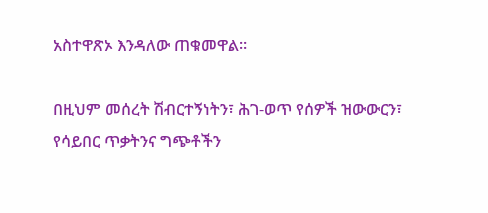አስተዋጽኦ እንዳለው ጠቁመዋል።

በዚህም መሰረት ሽብርተኝነትን፣ ሕገ-ወጥ የሰዎች ዝውውርን፣ የሳይበር ጥቃትንና ግጭቶችን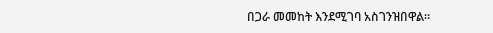በጋራ መመከት እንደሚገባ አስገንዝበዋል።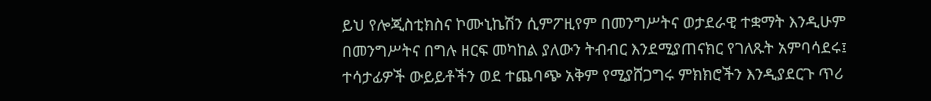ይህ የሎጂስቲክስና ኮሙኒኬሽን ሲምፖዚየም በመንግሥትና ወታደራዊ ተቋማት እንዲሁም በመንግሥትና በግሉ ዘርፍ መካከል ያለውን ትብብር እንደሚያጠናክር የገለጹት አምባሳደሩ፤ ተሳታፊዎች ውይይቶችን ወደ ተጨባጭ አቅም የሚያሸጋግሩ ምክክሮችን እንዲያደርጉ ጥሪ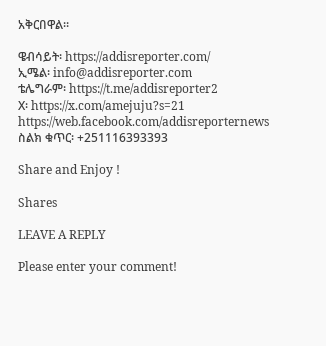አቅርበዋል።

ዌብሳይት፡ https://addisreporter.com/
ኢሜል፡ info@addisreporter.com
ቴሌግራም፡ https://t.me/addisreporter2
X፡ https://x.com/amejuju?s=21
https://web.facebook.com/addisreporternews
ስልክ ቁጥር፡ +251116393393

Share and Enjoy !

Shares

LEAVE A REPLY

Please enter your comment!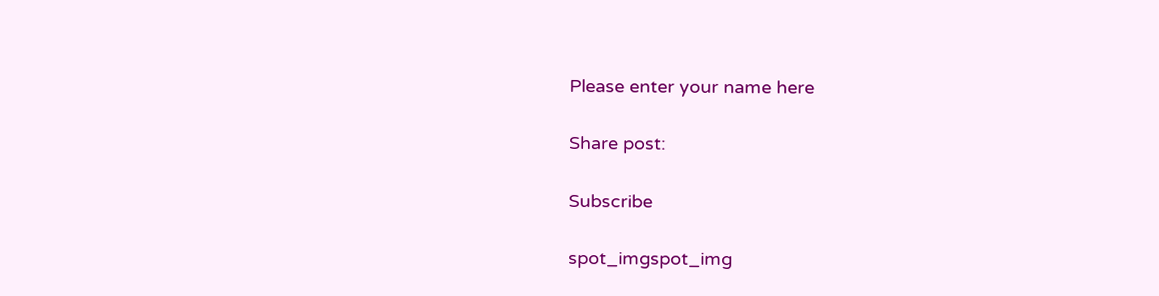Please enter your name here

Share post:

Subscribe

spot_imgspot_img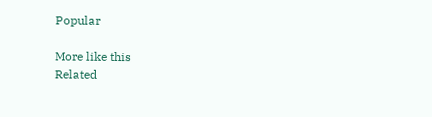Popular

More like this
Related